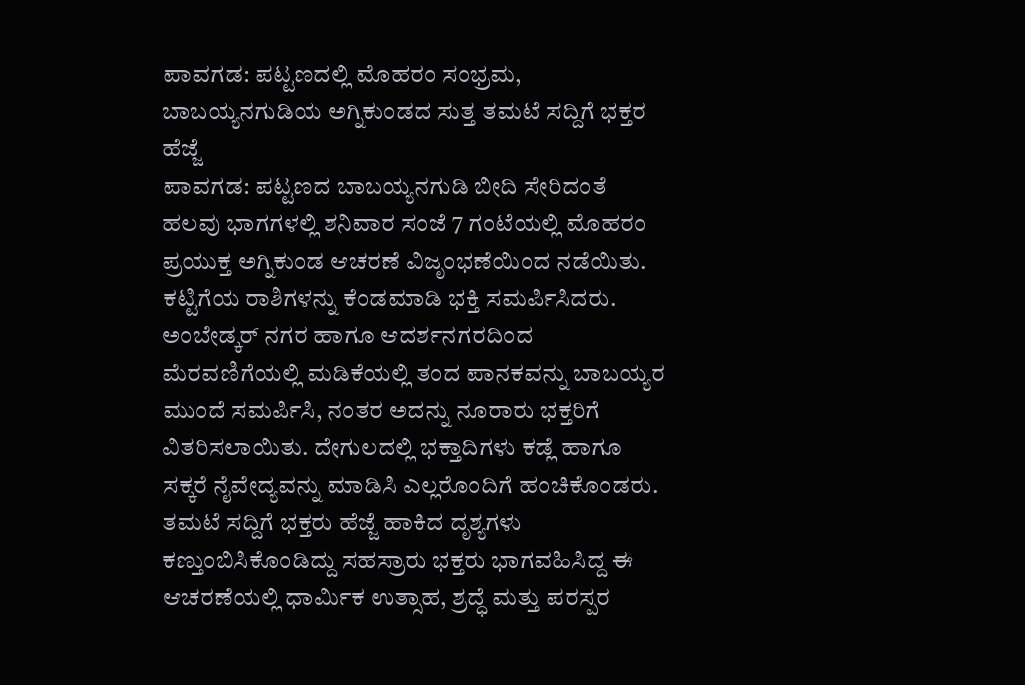ಪಾವಗಡ: ಪಟ್ಟಣದಲ್ಲಿ ಮೊಹರಂ ಸಂಭ್ರಮ, ಬಾಬಯ್ಯನಗುಡಿಯ ಅಗ್ನಿಕುಂಡದ ಸುತ್ತ ತಮಟೆ ಸದ್ದಿಗೆ ಭಕ್ತರ ಹೆಜ್ಜೆ
ಪಾವಗಡ: ಪಟ್ಟಣದ ಬಾಬಯ್ಯನಗುಡಿ ಬೀದಿ ಸೇರಿದಂತೆ ಹಲವು ಭಾಗಗಳಲ್ಲಿ ಶನಿವಾರ ಸಂಜೆ 7 ಗಂಟೆಯಲ್ಲಿ ಮೊಹರಂ ಪ್ರಯುಕ್ತ ಅಗ್ನಿಕುಂಡ ಆಚರಣೆ ವಿಜೃಂಭಣೆಯಿಂದ ನಡೆಯಿತು. ಕಟ್ಟಿಗೆಯ ರಾಶಿಗಳನ್ನು ಕೆಂಡಮಾಡಿ ಭಕ್ತಿ ಸಮರ್ಪಿಸಿದರು. ಅಂಬೇಡ್ಕರ್ ನಗರ ಹಾಗೂ ಆದರ್ಶನಗರದಿಂದ ಮೆರವಣಿಗೆಯಲ್ಲಿ ಮಡಿಕೆಯಲ್ಲಿ ತಂದ ಪಾನಕವನ್ನು ಬಾಬಯ್ಯರ ಮುಂದೆ ಸಮರ್ಪಿಸಿ, ನಂತರ ಅದನ್ನು ನೂರಾರು ಭಕ್ತರಿಗೆ ವಿತರಿಸಲಾಯಿತು. ದೇಗುಲದಲ್ಲಿ ಭಕ್ತಾದಿಗಳು ಕಡ್ಲೆ ಹಾಗೂ ಸಕ್ಕರೆ ನೈವೇದ್ಯವನ್ನು ಮಾಡಿಸಿ ಎಲ್ಲರೊಂದಿಗೆ ಹಂಚಿಕೊಂಡರು. ತಮಟೆ ಸದ್ದಿಗೆ ಭಕ್ತರು ಹೆಜ್ಜೆ ಹಾಕಿದ ದೃಶ್ಯಗಳು ಕಣ್ತುಂಬಿಸಿಕೊಂಡಿದ್ದು ಸಹಸ್ರಾರು ಭಕ್ತರು ಭಾಗವಹಿಸಿದ್ದ ಈ ಆಚರಣೆಯಲ್ಲಿ ಧಾರ್ಮಿಕ ಉತ್ಸಾಹ, ಶ್ರದ್ಧೆ ಮತ್ತು ಪರಸ್ಪರ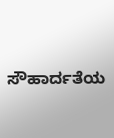ಸೌಹಾರ್ದತೆಯ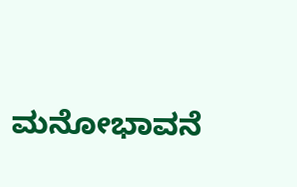ಮನೋಭಾವನೆ